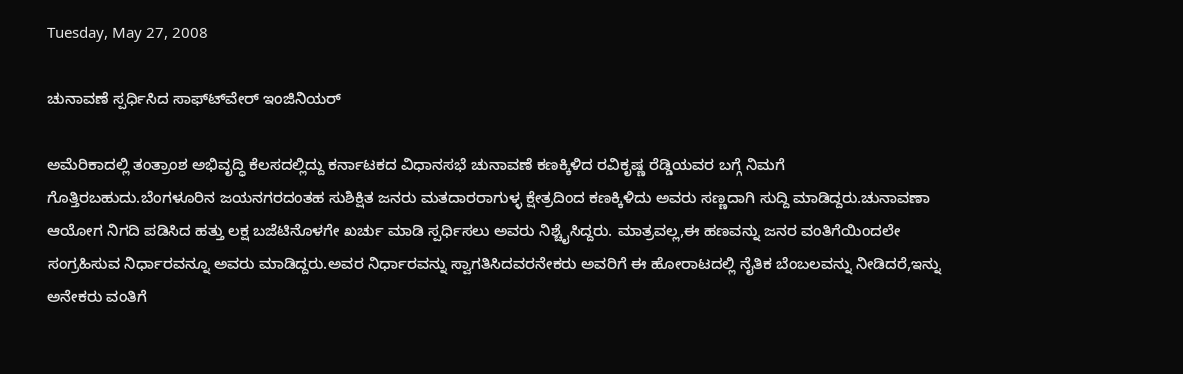Tuesday, May 27, 2008

ಚುನಾವಣೆ ಸ್ಪರ್ಧಿಸಿದ ಸಾಫ್ಟ್‍ವೇರ್ ಇಂಜಿನಿಯರ್

ಅಮೆರಿಕಾದಲ್ಲಿ ತಂತ್ರಾಂಶ ಅಭಿವೃದ್ಧಿ ಕೆಲಸದಲ್ಲಿದ್ದು ಕರ್ನಾಟಕದ ವಿಧಾನಸಭೆ ಚುನಾವಣೆ ಕಣಕ್ಕಿಳಿದ ರವಿಕೃಷ್ಣ ರೆಡ್ಡಿಯವರ ಬಗ್ಗೆ ನಿಮಗೆ ಗೊತ್ತಿರಬಹುದು.ಬೆಂಗಳೂರಿನ ಜಯನಗರದಂತಹ ಸುಶಿಕ್ಷಿತ ಜನರು ಮತದಾರರಾಗುಳ್ಳ ಕ್ಷೇತ್ರದಿಂದ ಕಣಕ್ಕಿಳಿದು ಅವರು ಸಣ್ಣದಾಗಿ ಸುದ್ದಿ ಮಾಡಿದ್ದರು.ಚುನಾವಣಾ ಆಯೋಗ ನಿಗದಿ ಪಡಿಸಿದ ಹತ್ತು ಲಕ್ಷ ಬಜೆಟಿನೊಳಗೇ ಖರ್ಚು ಮಾಡಿ ಸ್ಪರ್ಧಿಸಲು ಅವರು ನಿಶ್ಚೈಸಿದ್ದರು. ಮಾತ್ರವಲ್ಲ,ಈ ಹಣವನ್ನು ಜನರ ವಂತಿಗೆಯಿಂದಲೇ ಸಂಗ್ರಹಿಸುವ ನಿರ್ಧಾರವನ್ನೂ ಅವರು ಮಾಡಿದ್ದರು.ಅವರ ನಿರ್ಧಾರವನ್ನು ಸ್ವಾಗತಿಸಿದವರನೇಕರು ಅವರಿಗೆ ಈ ಹೋರಾಟದಲ್ಲಿ ನೈತಿಕ ಬೆಂಬಲವನ್ನು ನೀಡಿದರೆ,ಇನ್ನು ಅನೇಕರು ವಂತಿಗೆ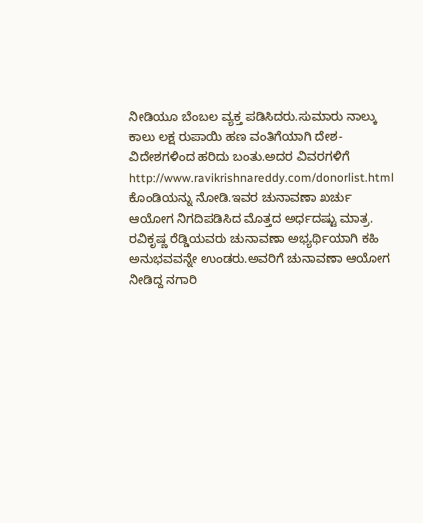ನೀಡಿಯೂ ಬೆಂಬಲ ವ್ಯಕ್ತ ಪಡಿಸಿದರು.ಸುಮಾರು ನಾಲ್ಕು ಕಾಲು ಲಕ್ಷ ರುಪಾಯಿ ಹಣ ವಂತಿಗೆಯಾಗಿ ದೇಶ-ವಿದೇಶಗಳಿಂದ ಹರಿದು ಬಂತು.ಅದರ ವಿವರಗಳಿಗೆ http://www.ravikrishnareddy.com/donorlist.html ಕೊಂಡಿಯನ್ನು ನೋಡಿ.ಇವರ ಚುನಾವಣಾ ಖರ್ಚು ಆಯೋಗ ನಿಗದಿಪಡಿಸಿದ ಮೊತ್ತದ ಅರ್ಧದಷ್ಟು ಮಾತ್ರ.
ರವಿಕೃಷ್ಣ ರೆಡ್ಡಿಯವರು ಚುನಾವಣಾ ಅಭ್ಯರ್ಥಿಯಾಗಿ ಕಹಿ ಅನುಭವವನ್ನೇ ಉಂಡರು.ಅವರಿಗೆ ಚುನಾವಣಾ ಆಯೋಗ ನೀಡಿದ್ದ ನಗಾರಿ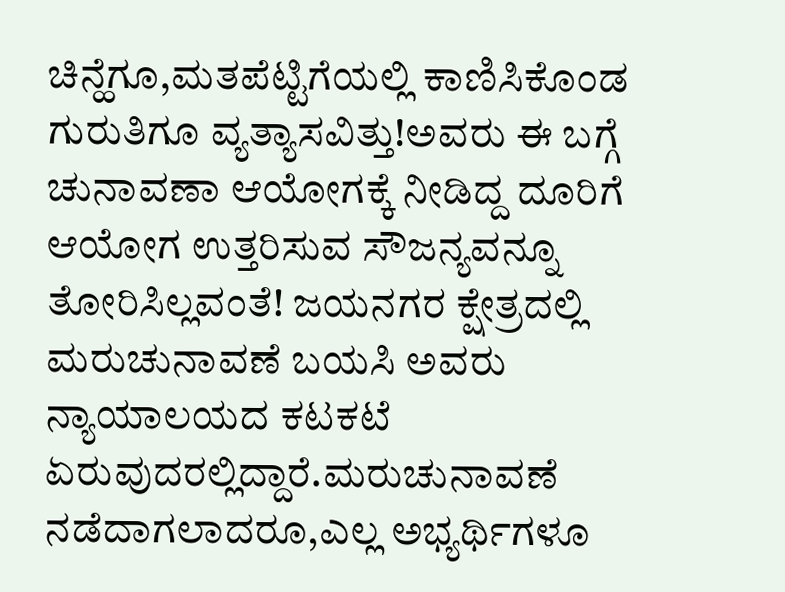ಚಿನ್ಹೆಗೂ,ಮತಪೆಟ್ಟಿಗೆಯಲ್ಲಿ ಕಾಣಿಸಿಕೊಂಡ ಗುರುತಿಗೂ ವ್ಯತ್ಯಾಸವಿತ್ತು!ಅವರು ಈ ಬಗ್ಗೆ ಚುನಾವಣಾ ಆಯೋಗಕ್ಕೆ ನೀಡಿದ್ದ ದೂರಿಗೆ ಆಯೋಗ ಉತ್ತರಿಸುವ ಸೌಜನ್ಯವನ್ನೂ ತೋರಿಸಿಲ್ಲವಂತೆ! ಜಯನಗರ ಕ್ಷೇತ್ರದಲ್ಲಿ ಮರುಚುನಾವಣೆ ಬಯಸಿ ಅವರು ನ್ಯಾಯಾಲಯದ ಕಟಕಟೆ ಏರುವುದರಲ್ಲಿದ್ದಾರೆ.ಮರುಚುನಾವಣೆ ನಡೆದಾಗಲಾದರೂ,ಎಲ್ಲ ಅಭ್ಯರ್ಥಿಗಳೂ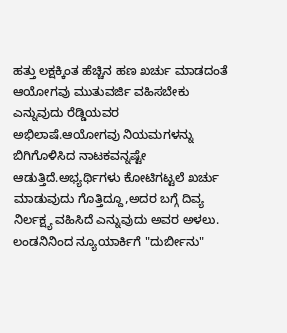ಹತ್ತು ಲಕ್ಷಕ್ಕಿಂತ ಹೆಚ್ಚಿನ ಹಣ ಖರ್ಚು ಮಾಡದಂತೆ ಆಯೋಗವು ಮುತುವರ್ಜಿ ವಹಿಸಬೇಕು ಎನ್ನುವುದು ರೆಡ್ಡಿಯವರ ಅಭಿಲಾಷೆ.ಆಯೋಗವು ನಿಯಮಗಳನ್ನು ಬಿಗಿಗೊಳಿಸಿದ ನಾಟಕವನ್ನಷ್ಟೇ ಆಡುತ್ತಿದೆ.ಅಭ್ಯರ್ಥಿಗಳು ಕೋಟಿಗಟ್ಟಲೆ ಖರ್ಚು ಮಾಡುವುದು ಗೊತ್ತಿದ್ದೂ,ಅದರ ಬಗ್ಗೆ ದಿವ್ಯ ನಿರ್ಲಕ್ಷ್ಯ ವಹಿಸಿದೆ ಎನ್ನುವುದು ಅವರ ಅಳಲು.
ಲಂಡನಿನಿಂದ ನ್ಯೂಯಾರ್ಕಿಗೆ "ದುರ್ಬೀನು"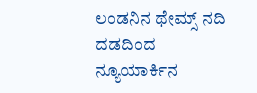ಲಂಡನಿನ ಥೇಮ್ಸ್ ನದಿ ದಡದಿಂದ ನ್ಯೂಯಾರ್ಕಿನ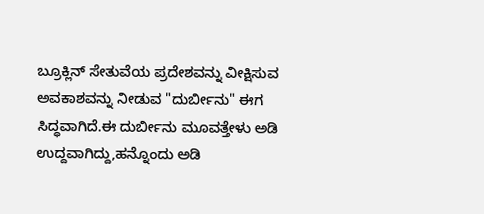ಬ್ರೂಕ್ಲಿನ್ ಸೇತುವೆಯ ಪ್ರದೇಶವನ್ನು ವೀಕ್ಷಿಸುವ ಅವಕಾಶವನ್ನು ನೀಡುವ "ದುರ್ಬೀನು" ಈಗ ಸಿದ್ಧವಾಗಿದೆ.ಈ ದುರ್ಬೀನು ಮೂವತ್ತೇಳು ಅಡಿ ಉದ್ದವಾಗಿದ್ದು,ಹನ್ನೊಂದು ಅಡಿ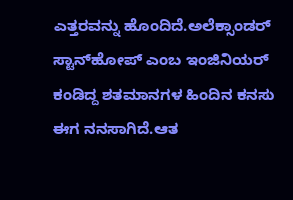ಎತ್ತರವನ್ನು ಹೊಂದಿದೆ.ಅಲೆಕ್ಸಾಂಡರ್ ಸ್ಟಾನ್‌ಹೋಪ್ ಎಂಬ ಇಂಜಿನಿಯರ್ ಕಂಡಿದ್ದ ಶತಮಾನಗಳ ಹಿಂದಿನ ಕನಸು ಈಗ ನನಸಾಗಿದೆ.ಆತ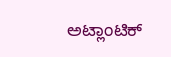ಅಟ್ಲಾಂಟಿಕ್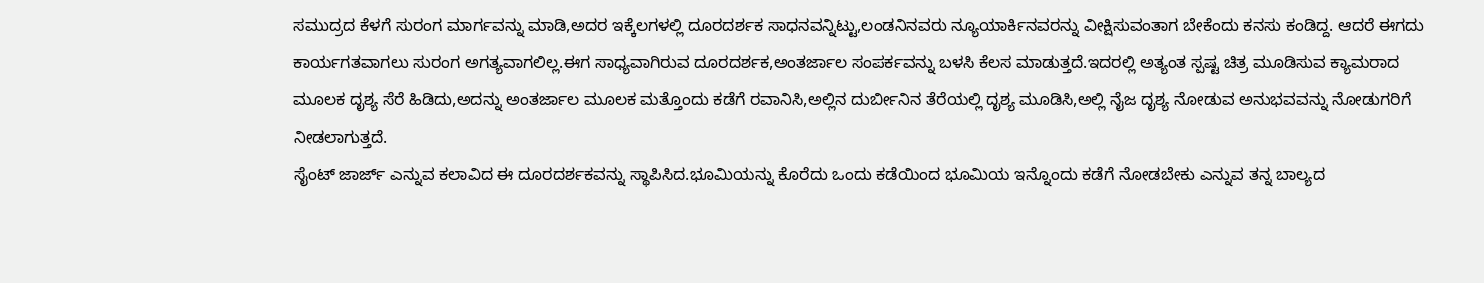ಸಮುದ್ರದ ಕೆಳಗೆ ಸುರಂಗ ಮಾರ್ಗವನ್ನು ಮಾಡಿ,ಅದರ ಇಕ್ಕೆಲಗಳಲ್ಲಿ ದೂರದರ್ಶಕ ಸಾಧನವನ್ನಿಟ್ಟು,ಲಂಡನಿನವರು ನ್ಯೂಯಾರ್ಕಿನವರನ್ನು ವೀಕ್ಷಿಸುವಂತಾಗ ಬೇಕೆಂದು ಕನಸು ಕಂಡಿದ್ದ. ಆದರೆ ಈಗದು ಕಾರ್ಯಗತವಾಗಲು ಸುರಂಗ ಅಗತ್ಯವಾಗಲಿಲ್ಲ.ಈಗ ಸಾಧ್ಯವಾಗಿರುವ ದೂರದರ್ಶಕ,ಅಂತರ್ಜಾಲ ಸಂಪರ್ಕವನ್ನು ಬಳಸಿ ಕೆಲಸ ಮಾಡುತ್ತದೆ.ಇದರಲ್ಲಿ ಅತ್ಯಂತ ಸ್ಪಷ್ಟ ಚಿತ್ರ ಮೂಡಿಸುವ ಕ್ಯಾಮರಾದ ಮೂಲಕ ದೃಶ್ಯ ಸೆರೆ ಹಿಡಿದು,ಅದನ್ನು ಅಂತರ್ಜಾಲ ಮೂಲಕ ಮತ್ತೊಂದು ಕಡೆಗೆ ರವಾನಿಸಿ,ಅಲ್ಲಿನ ದುರ್ಬೀನಿನ ತೆರೆಯಲ್ಲಿ ದೃಶ್ಯ ಮೂಡಿಸಿ,ಅಲ್ಲಿ ನೈಜ ದೃಶ್ಯ ನೋಡುವ ಅನುಭವವನ್ನು ನೋಡುಗರಿಗೆ ನೀಡಲಾಗುತ್ತದೆ.
ಸೈಂಟ್ ಜಾರ್ಜ್ ಎನ್ನುವ ಕಲಾವಿದ ಈ ದೂರದರ್ಶಕವನ್ನು ಸ್ಥಾಪಿಸಿದ.ಭೂಮಿಯನ್ನು ಕೊರೆದು ಒಂದು ಕಡೆಯಿಂದ ಭೂಮಿಯ ಇನ್ನೊಂದು ಕಡೆಗೆ ನೋಡಬೇಕು ಎನ್ನುವ ತನ್ನ ಬಾಲ್ಯದ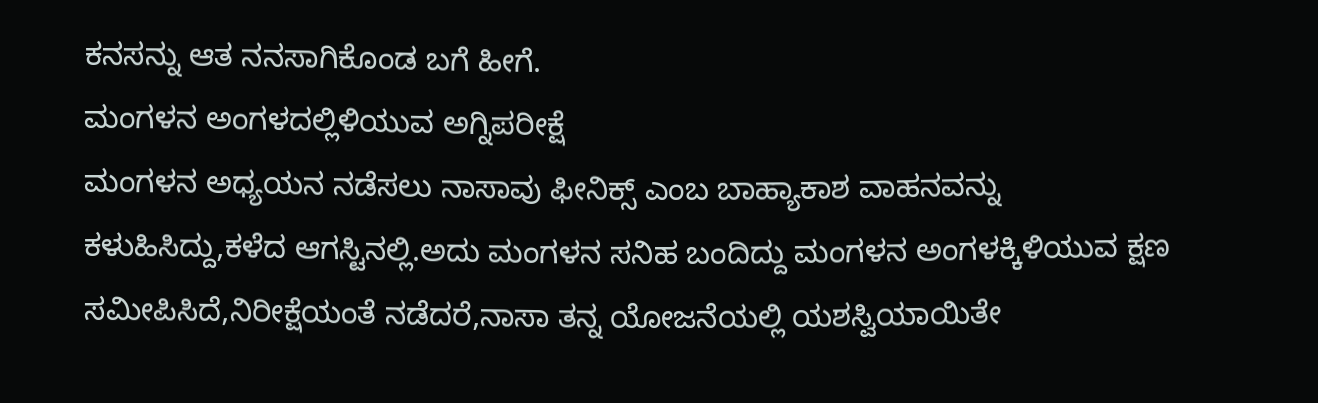ಕನಸನ್ನು ಆತ ನನಸಾಗಿಕೊಂಡ ಬಗೆ ಹೀಗೆ.
ಮಂಗಳನ ಅಂಗಳದಲ್ಲಿಳಿಯುವ ಅಗ್ನಿಪರೀಕ್ಷೆ
ಮಂಗಳನ ಅಧ್ಯಯನ ನಡೆಸಲು ನಾಸಾವು ಫೀನಿಕ್ಸ್ ಎಂಬ ಬಾಹ್ಯಾಕಾಶ ವಾಹನವನ್ನು ಕಳುಹಿಸಿದ್ದು,ಕಳೆದ ಆಗಸ್ಟಿನಲ್ಲಿ.ಅದು ಮಂಗಳನ ಸನಿಹ ಬಂದಿದ್ದು ಮಂಗಳನ ಅಂಗಳಕ್ಕಿಳಿಯುವ ಕ್ಷಣ ಸಮೀಪಿಸಿದೆ,ನಿರೀಕ್ಷೆಯಂತೆ ನಡೆದರೆ,ನಾಸಾ ತನ್ನ ಯೋಜನೆಯಲ್ಲಿ ಯಶಸ್ವಿಯಾಯಿತೇ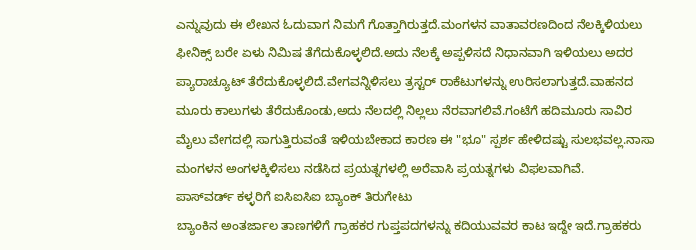ಎನ್ನುವುದು ಈ ಲೇಖನ ಓದುವಾಗ ನಿಮಗೆ ಗೊತ್ತಾಗಿರುತ್ತದೆ.ಮಂಗಳನ ವಾತಾವರಣದಿಂದ ನೆಲಕ್ಕಿಳಿಯಲು ಫೀನಿಕ್ಸ್ ಬರೇ ಏಳು ನಿಮಿಷ ತೆಗೆದುಕೊಳ್ಳಲಿದೆ.ಅದು ನೆಲಕ್ಕೆ ಅಪ್ಪಳಿಸದೆ ನಿಧಾನವಾಗಿ ಇಳಿಯಲು ಅದರ ಪ್ಯಾರಾಚ್ಯೂಟ್ ತೆರೆದುಕೊಳ್ಳಲಿದೆ.ವೇಗವನ್ನಿಳಿಸಲು ತ್ರಸ್ಟರ್ ರಾಕೆಟುಗಳನ್ನು ಉರಿಸಲಾಗುತ್ತದೆ.ವಾಹನದ ಮೂರು ಕಾಲುಗಳು ತೆರೆದುಕೊಂಡು,ಅದು ನೆಲದಲ್ಲಿ ನಿಲ್ಲಲು ನೆರವಾಗಲಿವೆ.ಗಂಟೆಗೆ ಹದಿಮೂರು ಸಾವಿರ ಮೈಲು ವೇಗದಲ್ಲಿ ಸಾಗುತ್ತಿರುವಂತೆ ಇಳಿಯಬೇಕಾದ ಕಾರಣ ಈ "ಭೂ" ಸ್ಪರ್ಶ ಹೇಳಿದಷ್ಟು ಸುಲಭವಲ್ಲ.ನಾಸಾ ಮಂಗಳನ ಅಂಗಳಕ್ಕಿಳಿಸಲು ನಡೆಸಿದ ಪ್ರಯತ್ನಗಳಲ್ಲಿ ಅರೆವಾಸಿ ಪ್ರಯತ್ನಗಳು ವಿಫಲವಾಗಿವೆ.
ಪಾಸ್‍ವರ್ಡ್ ಕಳ್ಳರಿಗೆ ಐಸಿಐಸಿಐ ಬ್ಯಾಂಕ್ ತಿರುಗೇಟು
ಬ್ಯಾಂಕಿನ ಅಂತರ್ಜಾಲ ತಾಣಗಳಿಗೆ ಗ್ರಾಹಕರ ಗುಪ್ತಪದಗಳನ್ನು ಕದಿಯುವವರ ಕಾಟ ಇದ್ದೇ ಇದೆ.ಗ್ರಾಹಕರು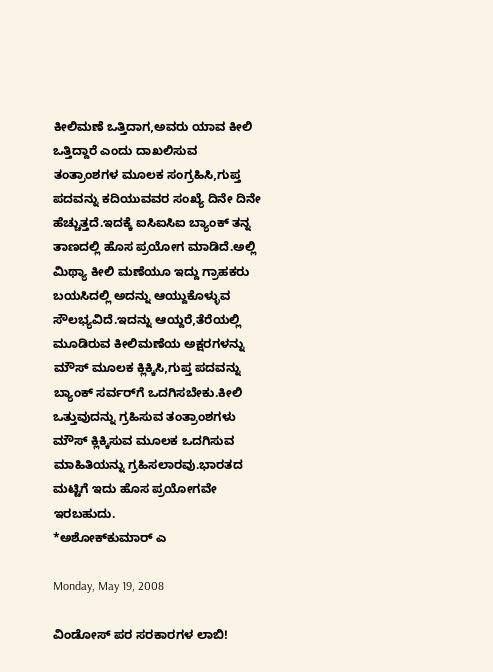ಕೀಲಿಮಣೆ ಒತ್ತಿದಾಗ,ಅವರು ಯಾವ ಕೀಲಿ ಒತ್ತಿದ್ದಾರೆ ಎಂದು ದಾಖಲಿಸುವ ತಂತ್ರಾಂಶಗಳ ಮೂಲಕ ಸಂಗ್ರಹಿಸಿ,ಗುಪ್ತ ಪದವನ್ನು ಕದಿಯುವವರ ಸಂಖ್ಯೆ ದಿನೇ ದಿನೇ ಹೆಚ್ಚುತ್ತದೆ.ಇದಕ್ಕೆ ಐಸಿಐಸಿಐ ಬ್ಯಾಂಕ್ ತನ್ನ ತಾಣದಲ್ಲಿ ಹೊಸ ಪ್ರಯೋಗ ಮಾಡಿದೆ.ಅಲ್ಲಿ ಮಿಥ್ಯಾ ಕೀಲಿ ಮಣೆಯೂ ಇದ್ದು ಗ್ರಾಹಕರು ಬಯಸಿದಲ್ಲಿ ಅದನ್ನು ಆಯ್ದುಕೊಳ್ಳುವ ಸೌಲಭ್ಯವಿದೆ.ಇದನ್ನು ಆಯ್ದರೆ,ತೆರೆಯಲ್ಲಿ ಮೂಡಿರುವ ಕೀಲಿಮಣೆಯ ಅಕ್ಷರಗಳನ್ನು ಮೌಸ್ ಮೂಲಕ ಕ್ಲಿಕ್ಕಿಸಿ,ಗುಪ್ತ ಪದವನ್ನು ಬ್ಯಾಂಕ್ ಸರ್ವರ್‌ಗೆ ಒದಗಿಸಬೇಕು.ಕೀಲಿ ಒತ್ತುವುದನ್ನು ಗ್ರಹಿಸುವ ತಂತ್ರಾಂಶಗಳು ಮೌಸ್ ಕ್ಲಿಕ್ಕಿಸುವ ಮೂಲಕ ಒದಗಿಸುವ ಮಾಹಿತಿಯನ್ನು ಗ್ರಹಿಸಲಾರವು.ಭಾರತದ ಮಟ್ಟಿಗೆ ಇದು ಹೊಸ ಪ್ರಯೋಗವೇ ಇರಬಹುದು.
*ಅಶೋಕ್‌ಕುಮಾರ್ ಎ

Monday, May 19, 2008

ವಿಂಡೋಸ್ ಪರ ಸರಕಾರಗಳ ಲಾಬಿ!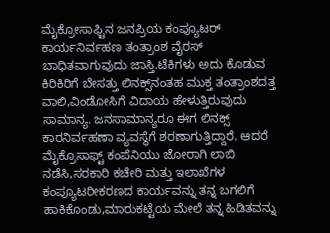ಮೈಕ್ರೋಸಾಫ್ಟಿನ ಜನಪ್ರಿಯ ಕಂಪ್ಯೂಟರ್ ಕಾರ್ಯನಿರ್ವಹಣ ತಂತ್ರಾಂಶ ವೈರಸ್ ಬಾಧಿತವಾಗುವುದು ಜಾಸ್ತಿ.ಟೆಕಿಗಳು ಅದು ಕೊಡುವ ಕಿರಿಕಿರಿಗೆ ಬೇಸತ್ತು ಲಿನಕ್ಸ್‌ನಂತಹ ಮುಕ್ತ ತಂತ್ರಾಂಶದತ್ತ ವಾಲಿ,ವಿಂಡೋಸಿಗೆ ವಿದಾಯ ಹೇಳುತ್ತಿರುವುದು ಸಾಮಾನ್ಯ. ಜನಸಾಮಾನ್ಯರೂ ಈಗ ಲಿನಕ್ಸ್ ಕಾರನಿರ್ವಹಣಾ ವ್ಯವಸ್ಥೆಗೆ ಶರಣಾಗುತ್ತಿದ್ದಾರೆ. ಆದರೆ ಮೈಕ್ರೊಸಾಫ್ಟ್ ಕಂಪೆನಿಯು ಜೋರಾಗಿ ಲಾಬಿ ನಡೆಸಿ,ಸರಕಾರಿ ಕಚೇರಿ ಮತ್ತು ಇಲಾಖೆಗಳ ಕಂಪ್ಯೂಟರೀಕರಣದ ಕಾರ್ಯವನ್ನು ತನ್ನ ಬಗಲಿಗೆ ಹಾಕಿಕೊಂಡು,ಮಾರುಕಟ್ಟೆಯ ಮೇಲೆ ತನ್ನ ಹಿಡಿತವನ್ನು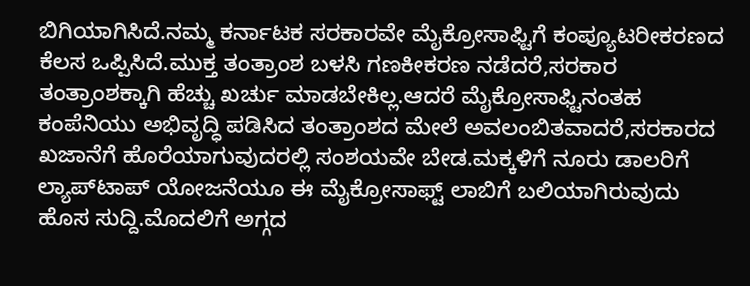ಬಿಗಿಯಾಗಿಸಿದೆ.ನಮ್ಮ ಕರ್ನಾಟಕ ಸರಕಾರವೇ ಮೈಕ್ರೋಸಾಫ್ಟಿಗೆ ಕಂಪ್ಯೂಟರೀಕರಣದ ಕೆಲಸ ಒಪ್ಪಿಸಿದೆ.ಮುಕ್ತ ತಂತ್ರಾಂಶ ಬಳಸಿ ಗಣಕೀಕರಣ ನಡೆದರೆ,ಸರಕಾರ ತಂತ್ರಾಂಶಕ್ಕಾಗಿ ಹೆಚ್ಚು ಖರ್ಚು ಮಾಡಬೇಕಿಲ್ಲ.ಆದರೆ ಮೈಕ್ರೋಸಾಫ್ಟಿನಂತಹ ಕಂಪೆನಿಯು ಅಭಿವೃದ್ಧಿ ಪಡಿಸಿದ ತಂತ್ರಾಂಶದ ಮೇಲೆ ಅವಲಂಬಿತವಾದರೆ,ಸರಕಾರದ ಖಜಾನೆಗೆ ಹೊರೆಯಾಗುವುದರಲ್ಲಿ ಸಂಶಯವೇ ಬೇಡ.ಮಕ್ಕಳಿಗೆ ನೂರು ಡಾಲರಿಗೆ ಲ್ಯಾಪ್‌ಟಾಪ್ ಯೋಜನೆಯೂ ಈ ಮೈಕ್ರೋಸಾಫ್ಟ್ ಲಾಬಿಗೆ ಬಲಿಯಾಗಿರುವುದು ಹೊಸ ಸುದ್ದಿ.ಮೊದಲಿಗೆ ಅಗ್ಗದ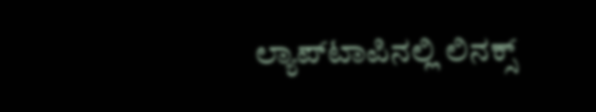ಲ್ಯಾಪ್‌ಟಾಪಿನಲ್ಲಿ ಲಿನಕ್ಸ್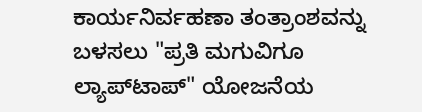ಕಾರ್ಯನಿರ್ವಹಣಾ ತಂತ್ರಾಂಶವನ್ನು ಬಳಸಲು "ಪ್ರತಿ ಮಗುವಿಗೂ ಲ್ಯಾಪ್‌ಟಾಪ್" ಯೋಜನೆಯ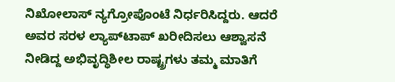ನಿಖೋಲಾಸ್ ನ್ಯಗ್ರೋಪೊಂಟೆ ನಿರ್ಧರಿಸಿದ್ದರು. ಆದರೆ ಅವರ ಸರಳ ಲ್ಯಾಪ್‌ಟಾಪ್ ಖರೀದಿಸಲು ಆಶ್ವಾಸನೆ ನೀಡಿದ್ದ ಅಭಿವೃದ್ಧಿಶೀಲ ರಾಷ್ಟ್ರಗಳು ತಮ್ಮ ಮಾತಿಗೆ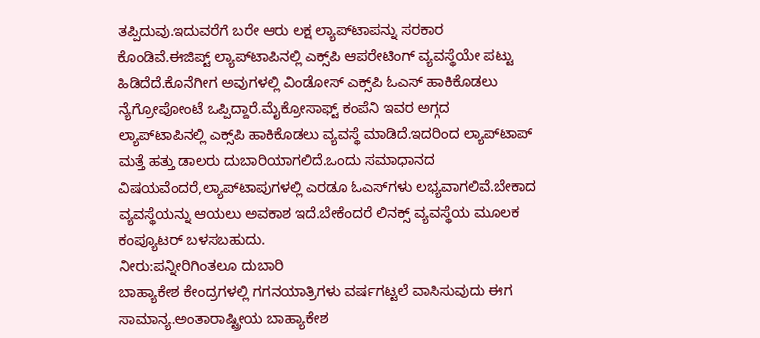ತಪ್ಪಿದುವು.ಇದುವರೆಗೆ ಬರೇ ಆರು ಲಕ್ಷ ಲ್ಯಾಪ್‌ಟಾಪನ್ನು ಸರಕಾರ ಕೊಂಡಿವೆ.ಈಜಿಪ್ಟ್ ಲ್ಯಾಪ್‌ಟಾಪಿನಲ್ಲಿ ಎಕ್ಸ್‌ಪಿ ಆಪರೇಟಿಂಗ್ ವ್ಯವಸ್ಥೆಯೇ ಪಟ್ಟು ಹಿಡಿದೆದೆ.ಕೊನೆಗೀಗ ಅವುಗಳಲ್ಲಿ ವಿಂಡೋಸ್ ಎಕ್ಸ್‌ಪಿ ಓಎಸ್ ಹಾಕಿಕೊಡಲು ನ್ಯೆಗ್ರೋಪೋಂಟೆ ಒಪ್ಪಿದ್ದಾರೆ.ಮೈಕ್ರೋಸಾಫ್ಟ್ ಕಂಪೆನಿ ಇವರ ಅಗ್ಗದ ಲ್ಯಾಪ್‌ಟಾಪಿನಲ್ಲಿ ಎಕ್ಸ್‌ಪಿ ಹಾಕಿಕೊಡಲು ವ್ಯವಸ್ಥೆ ಮಾಡಿದೆ.ಇದರಿಂದ ಲ್ಯಾಪ್‌ಟಾಪ್ ಮತ್ತೆ ಹತ್ತು ಡಾಲರು ದುಬಾರಿಯಾಗಲಿದೆ.ಒಂದು ಸಮಾಧಾನದ ವಿಷಯವೆಂದರೆ,ಲ್ಯಾಪ್‌ಟಾಪುಗಳಲ್ಲಿ ಎರಡೂ ಓಎಸ್‌ಗಳು ಲಭ್ಯವಾಗಲಿವೆ.ಬೇಕಾದ ವ್ಯವಸ್ಥೆಯನ್ನು ಆಯಲು ಅವಕಾಶ ಇದೆ.ಬೇಕೆಂದರೆ ಲಿನಕ್ಸ್ ವ್ಯವಸ್ಥೆಯ ಮೂಲಕ ಕಂಪ್ಯೂಟರ್ ಬಳಸಬಹುದು.
ನೀರು:ಪನ್ನೀರಿಗಿಂತಲೂ ದುಬಾರಿ
ಬಾಹ್ಯಾಕೇಶ ಕೇಂದ್ರಗಳಲ್ಲಿ ಗಗನಯಾತ್ರಿಗಳು ವರ್ಷಗಟ್ಟಲೆ ವಾಸಿಸುವುದು ಈಗ ಸಾಮಾನ್ಯ.ಅಂತಾರಾಷ್ಟ್ರೀಯ ಬಾಹ್ಯಾಕೇಶ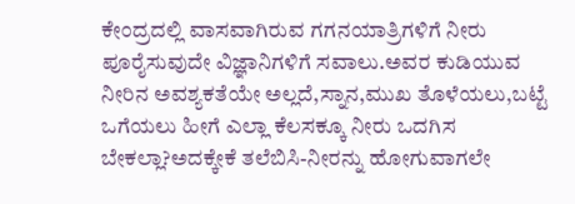ಕೇಂದ್ರದಲ್ಲಿ ವಾಸವಾಗಿರುವ ಗಗನಯಾತ್ರಿಗಳಿಗೆ ನೀರು ಪೂರೈಸುವುದೇ ವಿಜ್ಞಾನಿಗಳಿಗೆ ಸವಾಲು.ಅವರ ಕುಡಿಯುವ ನೀರಿನ ಅವಶ್ಯಕತೆಯೇ ಅಲ್ಲದೆ,ಸ್ನಾನ,ಮುಖ ತೊಳೆಯಲು,ಬಟ್ಟೆ ಒಗೆಯಲು ಹೀಗೆ ಎಲ್ಲಾ ಕೆಲಸಕ್ಕೂ ನೀರು ಒದಗಿಸ ಬೇಕಲ್ಲಾ?ಅದಕ್ಕೇಕೆ ತಲೆಬಿಸಿ-ನೀರನ್ನು ಹೋಗುವಾಗಲೇ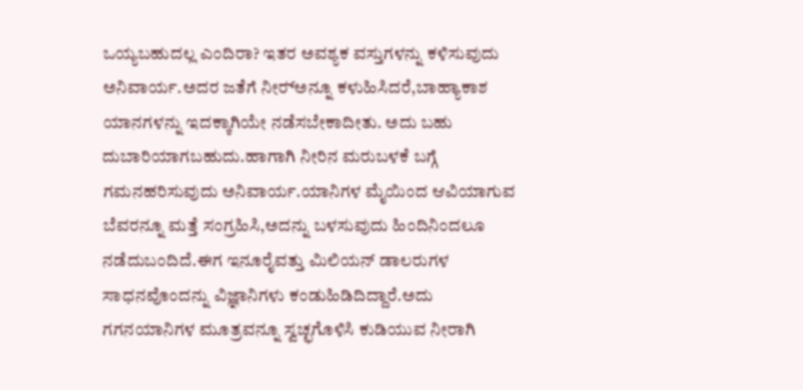ಒಯ್ಯಬಹುದಲ್ಲ ಎಂದಿರಾ? ಇತರ ಅವಶ್ಯಕ ವಸ್ತುಗಳನ್ನು ಕಳಿಸುವುದು ಅನಿವಾರ್ಯ.ಅದರ ಜತೆಗೆ ನೀರ್‍ಅನ್ನೂ ಕಳುಹಿಸಿದರೆ,ಬಾಹ್ಯಾಕಾಶ ಯಾನಗಳನ್ನು ಇದಕ್ಕಾಗಿಯೇ ನಡೆಸಬೇಕಾದೀತು. ಅದು ಬಹು ದುಬಾರಿಯಾಗಬಹುದು.ಹಾಗಾಗಿ ನೀರಿನ ಮರುಬಳಕೆ ಬಗ್ಗೆ ಗಮನಹರಿಸುವುದು ಅನಿವಾರ್ಯ.ಯಾನಿಗಳ ಮೈಯಿಂದ ಆವಿಯಾಗುವ ಬೆವರನ್ನೂ ಮತ್ತೆ ಸಂಗ್ರಹಿಸಿ,ಅದನ್ನು ಬಳಸುವುದು ಹಿಂದಿನಿಂದಲೂ ನಡೆದುಬಂದಿದೆ.ಈಗ ಇನೂರೈವತ್ತು ಮಿಲಿಯನ್ ಡಾಲರುಗಳ ಸಾಧನವೊಂದನ್ನು ವಿಜ್ಞಾನಿಗಳು ಕಂಡುಹಿಡಿದಿದ್ದಾರೆ.ಅದು ಗಗನಯಾನಿಗಳ ಮೂತ್ರವನ್ನೂ ಸ್ವಚ್ಛಗೊಳಿಸಿ ಕುಡಿಯುವ ನೀರಾಗಿ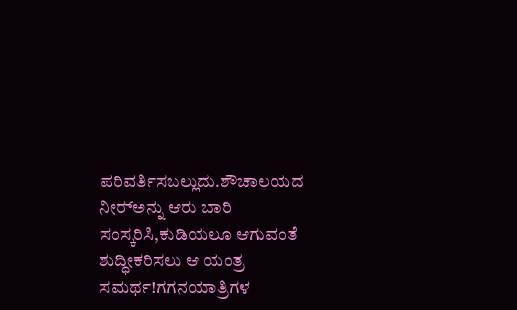ಪರಿವರ್ತಿಸಬಲ್ಲುದು.ಶೌಚಾಲಯದ ನೀರ್‍ಅನ್ನು ಆರು ಬಾರಿ ಸಂಸ್ಕರಿಸಿ,ಕುಡಿಯಲೂ ಆಗುವಂತೆ ಶುದ್ಧೀಕರಿಸಲು ಆ ಯಂತ್ರ ಸಮರ್ಥ!ಗಗನಯಾತ್ರಿಗಳ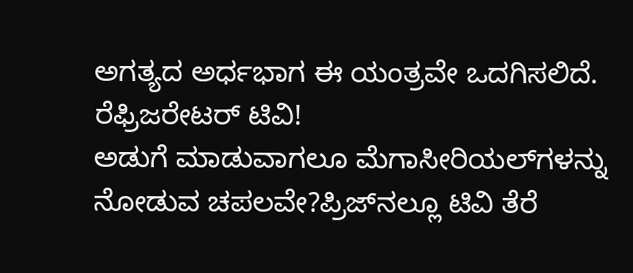ಅಗತ್ಯದ ಅರ್ಧಭಾಗ ಈ ಯಂತ್ರವೇ ಒದಗಿಸಲಿದೆ.
ರೆಫ್ರಿಜರೇಟರ್ ಟಿವಿ!
ಅಡುಗೆ ಮಾಡುವಾಗಲೂ ಮೆಗಾಸೀರಿಯಲ್‌ಗಳನ್ನು ನೋಡುವ ಚಪಲವೇ?ಪ್ರಿಜ್‍ನಲ್ಲೂ ಟಿವಿ ತೆರೆ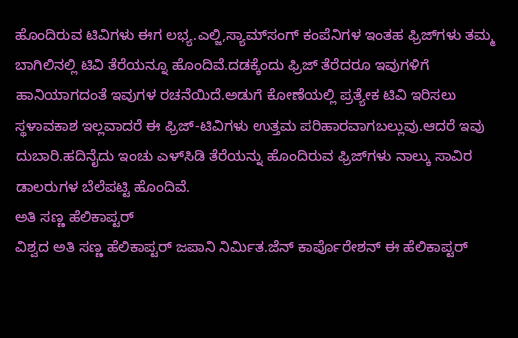ಹೊಂದಿರುವ ಟಿವಿಗಳು ಈಗ ಲಭ್ಯ.ಎಲ್ಜಿ,ಸ್ಯಾಮ್‌ಸಂಗ್ ಕಂಪೆನಿಗಳ ಇಂತಹ ಫ್ರಿಜ್‌ಗಳು ತಮ್ಮ ಬಾಗಿಲಿನಲ್ಲಿ ಟಿವಿ ತೆರೆಯನ್ನೂ ಹೊಂದಿವೆ.ದಡಕ್ಕೆಂದು ಫ್ರಿಜ್ ತೆರೆದರೂ ಇವುಗಳಿಗೆ ಹಾನಿಯಾಗದಂತೆ ಇವುಗಳ ರಚನೆಯಿದೆ.ಅಡುಗೆ ಕೋಣೆಯಲ್ಲಿ ಪ್ರತ್ಯೇಕ ಟಿವಿ ಇರಿಸಲು ಸ್ಥಳಾವಕಾಶ ಇಲ್ಲವಾದರೆ ಈ ಫ್ರಿಜ್-ಟಿವಿಗಳು ಉತ್ತಮ ಪರಿಹಾರವಾಗಬಲ್ಲುವು.ಆದರೆ ಇವು ದುಬಾರಿ.ಹದಿನೈದು ಇಂಚು ಎಳ್‍ಸಿಡಿ ತೆರೆಯನ್ನು ಹೊಂದಿರುವ ಫ್ರಿಜ್‌ಗಳು ನಾಲ್ಕು ಸಾವಿರ ಡಾಲರುಗಳ ಬೆಲೆಪಟ್ಟಿ ಹೊಂದಿವೆ.
ಅತಿ ಸಣ್ಣ ಹೆಲಿಕಾಪ್ಟರ್
ವಿಶ್ವದ ಅತಿ ಸಣ್ಣ ಹೆಲಿಕಾಪ್ಟರ್ ಜಪಾನಿ ನಿರ್ಮಿತ.ಜೆನ್ ಕಾರ್ಪೊರೇಶನ್ ಈ ಹೆಲಿಕಾಪ್ಟರ್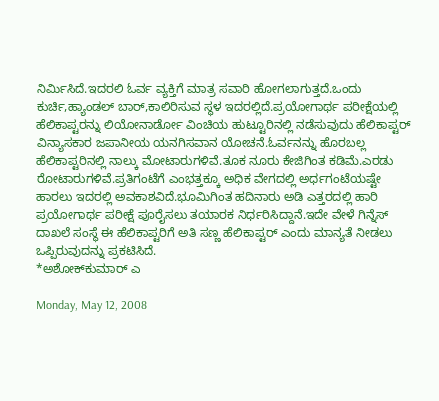ನಿರ್ಮಿಸಿದೆ.ಇದರಲಿ ಓರ್ವ ವ್ಯಕ್ತಿಗೆ ಮಾತ್ರ ಸವಾರಿ ಹೋಗಲಾಗುತ್ತದೆ.ಒಂದು ಕುರ್ಚಿ,ಹ್ಯಾಂಡಲ್ ಬಾರ್,ಕಾಲಿರಿಸುವ ಸ್ಥಳ ಇದರಲ್ಲಿದೆ.ಪ್ರಯೋಗಾರ್ಥ ಪರೀಕ್ಷೆಯಲ್ಲಿ ಹೆಲಿಕಾಪ್ಟರನ್ನು ಲಿಯೋನಾರ್ಡೋ ವಿಂಚಿಯ ಹುಟ್ಟೂರಿನಲ್ಲಿ ನಡೆಸುವುದು ಹೆಲಿಕಾಪ್ಟರ್ ವಿನ್ಯಾಸಕಾರ ಜಪಾನೀಯ ಯನಗಿಸವಾನ ಯೋಚನೆ.ಓರ್ವನನ್ನು ಹೊರಬಲ್ಲ ಹೆಲಿಕಾಪ್ಟರಿನಲ್ಲಿ ನಾಲ್ಕು ಮೋಟಾರುಗಳಿವೆ.ತೂಕ ನೂರು ಕೇಜಿಗಿಂತ ಕಡಿಮೆ.ಎರಡು ರೋಟಾರುಗಳಿವೆ.ಪ್ರತಿಗಂಟೆಗೆ ಎಂಭತ್ತಕ್ಕೂ ಅಧಿಕ ವೇಗದಲ್ಲಿ ಅರ್ಧಗಂಟೆಯಷ್ಟೇ ಹಾರಲು ಇದರಲ್ಲಿ ಅವಕಾಶವಿದೆ.ಭೂಮಿಗಿಂತ ಹದಿನಾರು ಅಡಿ ಎತ್ತರದಲ್ಲಿ ಹಾರಿ ಪ್ರಯೋಗಾರ್ಥ ಪರೀಕ್ಷೆ ಪೂರೈಸಲು ತಯಾರಕ ನಿರ್ಧರಿಸಿದ್ದಾನೆ.ಇದೇ ವೇಳೆ ಗಿನ್ನೆಸ್ ದಾಖಲೆ ಸಂಸ್ಥೆ ಈ ಹೆಲಿಕಾಪ್ಟರಿಗೆ ಅತಿ ಸಣ್ಣ ಹೆಲಿಕಾಪ್ಟರ್ ಎಂದು ಮಾನ್ಯತೆ ನೀಡಲು ಒಪ್ಪಿರುವುದನ್ನು ಪ್ರಕಟಿಸಿದೆ.
*ಅಶೋಕ್‌ಕುಮಾರ್ ಎ

Monday, May 12, 2008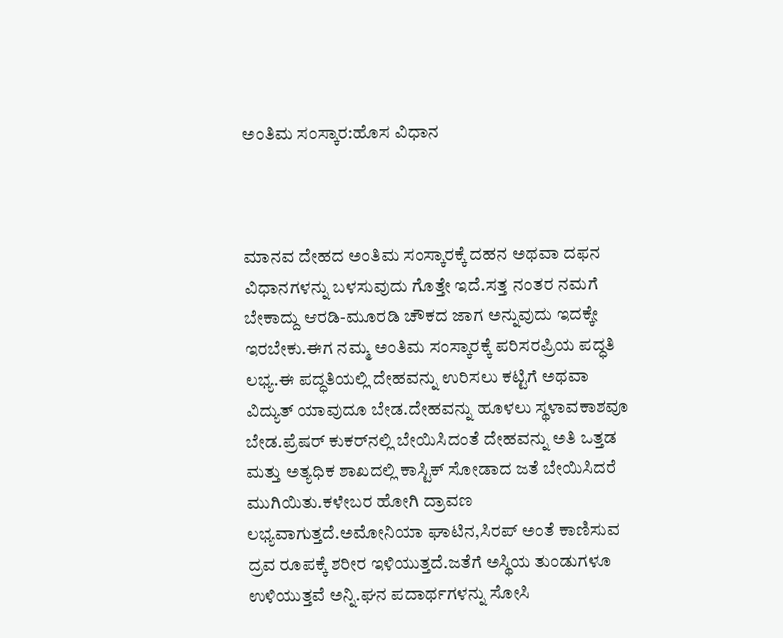ಅಂತಿಮ ಸಂಸ್ಕಾರ:ಹೊಸ ವಿಧಾನ



ಮಾನವ ದೇಹದ ಅಂತಿಮ ಸಂಸ್ಕಾರಕ್ಕೆ ದಹನ ಅಥವಾ ದಫನ ವಿಧಾನಗಳನ್ನು ಬಳಸುವುದು ಗೊತ್ತೇ ಇದೆ.ಸತ್ತ ನಂತರ ನಮಗೆ ಬೇಕಾದ್ದು ಆರಡಿ-ಮೂರಡಿ ಚೌಕದ ಜಾಗ ಅನ್ನುವುದು ಇದಕ್ಕೇ ಇರಬೇಕು.ಈಗ ನಮ್ಮ ಅಂತಿಮ ಸಂಸ್ಕಾರಕ್ಕೆ ಪರಿಸರಪ್ರಿಯ ಪದ್ಧತಿ ಲಭ್ಯ.ಈ ಪದ್ಧತಿಯಲ್ಲಿ ದೇಹವನ್ನು ಉರಿಸಲು ಕಟ್ಟಿಗೆ ಅಥವಾ ವಿದ್ಯುತ್ ಯಾವುದೂ ಬೇಡ.ದೇಹವನ್ನು ಹೂಳಲು ಸ್ಥಳಾವಕಾಶವೂ ಬೇಡ.ಪ್ರೆಷರ್ ಕುಕರ್‌ನಲ್ಲಿ ಬೇಯಿಸಿದಂತೆ ದೇಹವನ್ನು ಅತಿ ಒತ್ತಡ ಮತ್ತು ಅತ್ಯಧಿಕ ಶಾಖದಲ್ಲಿ ಕಾಸ್ಟಿಕ್ ಸೋಡಾದ ಜತೆ ಬೇಯಿಸಿದರೆ ಮುಗಿಯಿತು.ಕಳೇಬರ ಹೋಗಿ ದ್ರಾವಣ ಲಭ್ಯವಾಗುತ್ತದೆ.ಅಮೋನಿಯಾ ಘಾಟಿನ,ಸಿರಪ್ ಅಂತೆ ಕಾಣಿಸುವ ದ್ರವ ರೂಪಕ್ಕೆ ಶರೀರ ಇಳಿಯುತ್ತದೆ.ಜತೆಗೆ ಅಸ್ಥಿಯ ತುಂಡುಗಳೂ ಉಳಿಯುತ್ತವೆ ಅನ್ನಿ.ಘನ ಪದಾರ್ಥಗಳನ್ನು ಸೋಸಿ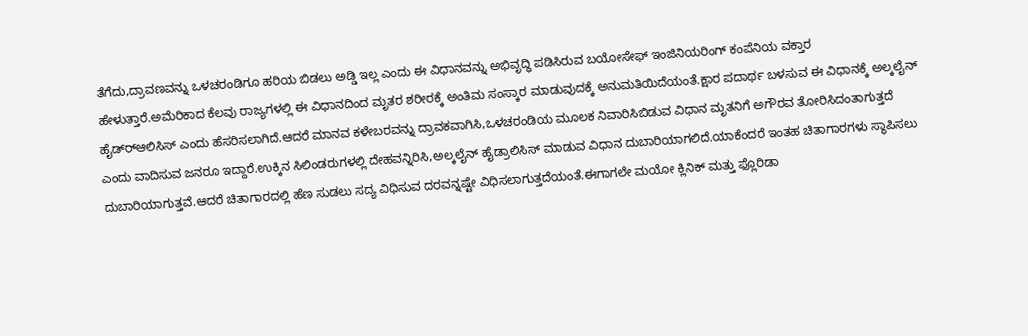ತೆಗೆದು,ದ್ರಾವಣವನ್ನು ಒಳಚರಂಡಿಗೂ ಹರಿಯ ಬಿಡಲು ಅಡ್ಡಿ ಇಲ್ಲ ಎಂದು ಈ ವಿಧಾನವನ್ನು ಅಭಿವೃದ್ಧಿ ಪಡಿಸಿರುವ ಬಯೋಸೇಫ್ ಇಂಜಿನಿಯರಿಂಗ್ ಕಂಪೆನಿಯ ವಕ್ತಾರ ಹೇಳುತ್ತಾರೆ.ಅಮೆರಿಕಾದ ಕೆಲವು ರಾಜ್ಯಗಳಲ್ಲಿ ಈ ವಿಧಾನದಿಂದ ಮೃತರ ಶರೀರಕ್ಕೆ ಅಂತಿಮ ಸಂಸ್ಕಾರ ಮಾಡುವುದಕ್ಕೆ ಅನುಮತಿಯಿದೆಯಂತೆ.ಕ್ಷಾರ ಪದಾರ್ಥ ಬಳಸುವ ಈ ವಿಧಾನಕ್ಕೆ ಅಲ್ಕಲೈನ್ ಹೈಡ್ರ್‍ಆಲಿಸಿಸ್ ಎಂದು ಹೆಸರಿಸಲಾಗಿದೆ.ಆದರೆ ಮಾನವ ಕಳೇಬರವನ್ನು ದ್ರಾವಕವಾಗಿಸಿ,ಒಳಚರಂಡಿಯ ಮೂಲಕ ನಿವಾರಿಸಿಬಿಡುವ ವಿಧಾನ ಮೃತನಿಗೆ ಅಗೌರವ ತೋರಿಸಿದಂತಾಗುತ್ತದೆ ಎಂದು ವಾದಿಸುವ ಜನರೂ ಇದ್ದಾರೆ.ಉಕ್ಕಿನ ಸಿಲಿಂಡರುಗಳಲ್ಲಿ ದೇಹವನ್ನಿರಿಸಿ,ಅಲ್ಕಲೈನ್ ಹೈಡ್ರಾಲಿಸಿಸ್ ಮಾಡುವ ವಿಧಾನ ದುಬಾರಿಯಾಗಲಿದೆ.ಯಾಕೆಂದರೆ ಇಂತಹ ಚಿತಾಗಾರಗಳು ಸ್ಥಾಪಿಸಲು ದುಬಾರಿಯಾಗುತ್ತವೆ.ಆದರೆ ಚಿತಾಗಾರದಲ್ಲಿ ಹೆಣ ಸುಡಲು ಸದ್ಯ ವಿಧಿಸುವ ದರವನ್ನಷ್ಟೇ ವಿಧಿಸಲಾಗುತ್ತದೆಯಂತೆ.ಈಗಾಗಲೇ ಮಯೋ ಕ್ಲಿನಿಕ್ ಮತ್ತು ಫ್ಲೊರಿಡಾ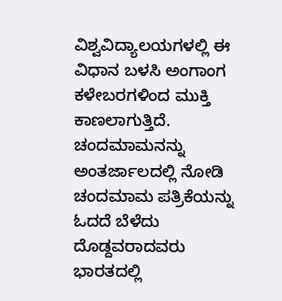ವಿಶ್ವವಿದ್ಯಾಲಯಗಳಲ್ಲಿ ಈ ವಿಧಾನ ಬಳಸಿ ಅಂಗಾಂಗ ಕಳೇಬರಗಳಿಂದ ಮುಕ್ತಿ ಕಾಣಲಾಗುತ್ತಿದೆ.
ಚಂದಮಾಮನನ್ನು ಅಂತರ್ಜಾಲದಲ್ಲಿ ನೋಡಿ
ಚಂದಮಾಮ ಪತ್ರಿಕೆಯನ್ನು ಓದದೆ ಬೆಳೆದು ದೊಡ್ದವರಾದವರು ಭಾರತದಲ್ಲಿ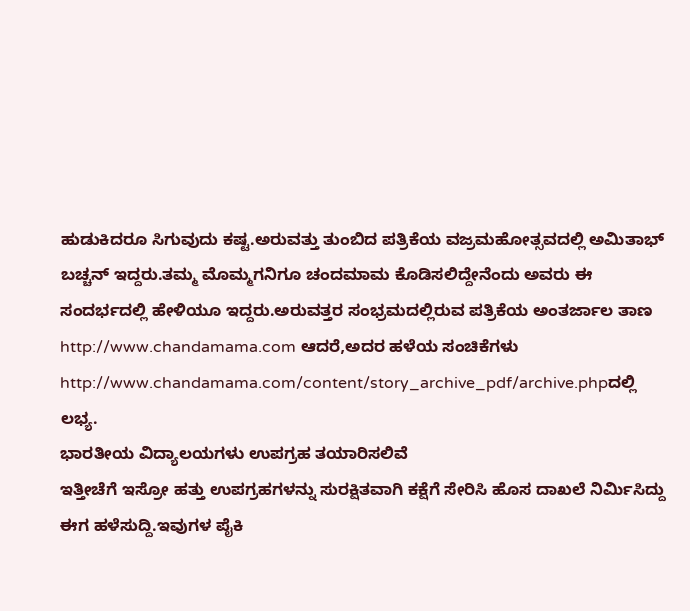ಹುಡುಕಿದರೂ ಸಿಗುವುದು ಕಷ್ಟ.ಅರುವತ್ತು ತುಂಬಿದ ಪತ್ರಿಕೆಯ ವಜ್ರಮಹೋತ್ಸವದಲ್ಲಿ ಅಮಿತಾಭ್ ಬಚ್ಚನ್ ಇದ್ದರು.ತಮ್ಮ ಮೊಮ್ಮಗನಿಗೂ ಚಂದಮಾಮ ಕೊಡಿಸಲಿದ್ದೇನೆಂದು ಅವರು ಈ ಸಂದರ್ಭದಲ್ಲಿ ಹೇಳಿಯೂ ಇದ್ದರು.ಅರುವತ್ತರ ಸಂಭ್ರಮದಲ್ಲಿರುವ ಪತ್ರಿಕೆಯ ಅಂತರ್ಜಾಲ ತಾಣ http://www.chandamama.com ಆದರೆ,ಅದರ ಹಳೆಯ ಸಂಚಿಕೆಗಳು http://www.chandamama.com/content/story_archive_pdf/archive.phpದಲ್ಲಿ ಲಭ್ಯ.
ಭಾರತೀಯ ವಿದ್ಯಾಲಯಗಳು ಉಪಗ್ರಹ ತಯಾರಿಸಲಿವೆ
ಇತ್ತೀಚೆಗೆ ಇಸ್ರೋ ಹತ್ತು ಉಪಗ್ರಹಗಳನ್ನು ಸುರಕ್ಷಿತವಾಗಿ ಕಕ್ಷೆಗೆ ಸೇರಿಸಿ ಹೊಸ ದಾಖಲೆ ನಿರ್ಮಿಸಿದ್ದು ಈಗ ಹಳೆಸುದ್ದಿ.ಇವುಗಳ ಪೈಕಿ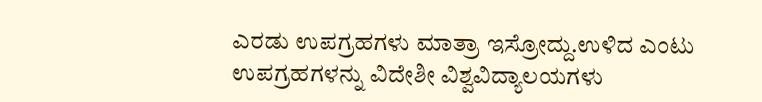ಎರಡು ಉಪಗ್ರಹಗಳು ಮಾತ್ರಾ ಇಸ್ರೋದ್ದು.ಉಳಿದ ಎಂಟು ಉಪಗ್ರಹಗಳನ್ನು ವಿದೇಶೀ ವಿಶ್ವವಿದ್ಯಾಲಯಗಳು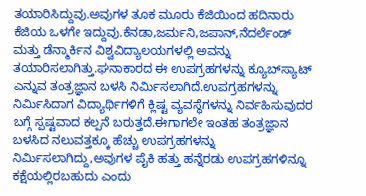ತಯಾರಿಸಿದ್ದುವು.ಅವುಗಳ ತೂಕ ಮೂರು ಕೆಜಿಯಿಂದ ಹದಿನಾರು ಕೆಜಿಯ ಒಳಗೇ ಇದ್ದುವು.ಕೆನಡಾ,ಜರ್ಮನಿ,ಜಪಾನ್,ನೆದರ್ಲೆಂಡ್ ಮತ್ತು ಡೆನ್ಮಾರ್ಕಿನ ವಿಶ್ವವಿದ್ಯಾಲಯಗಳಲ್ಲಿ ಅವನ್ನು ತಯಾರಿಸಲಾಗಿತ್ತು.ಘನಾಕಾರದ ಈ ಉಪಗ್ರಹಗಳನ್ನು ಕ್ಯೂಬ್‍ಸ್ಯಾಟ್ ಎನ್ನುವ ತಂತ್ರಜ್ಞಾನ ಬಳಸಿ ನಿರ್ಮಿಸಲಾಗಿದೆ.ಉಪಗ್ರಹಗಳನ್ನು ನಿರ್ಮಿಸಿದಾಗ ವಿದ್ಯಾರ್ಥಿಗಳಿಗೆ ಕ್ಲಿಷ್ಟ ವ್ಯವಸ್ಥೆಗಳನ್ನು ನಿರ್ವಹಿಸುವುದರ ಬಗ್ಗೆ ಸ್ಪಷ್ಟವಾದ ಕಲ್ಪನೆ ಬರುತ್ತದೆ.ಈಗಾಗಲೇ ಇಂತಹ ತಂತ್ರಜ್ಞಾನ ಬಳಸಿದ ನಲುವತ್ತಕ್ಕೂ ಹೆಚ್ಚು ಉಪಗ್ರಹಗಳನ್ನು ನಿರ್ಮಿಸಲಾಗಿದ್ದು,ಅವುಗಳ ಪೈಕಿ ಹತ್ತು ಹನ್ನೆರಡು ಉಪಗ್ರಹಗಳಿನ್ನೂ ಕಕ್ಷೆಯಲ್ಲಿರಬಹುದು ಎಂದು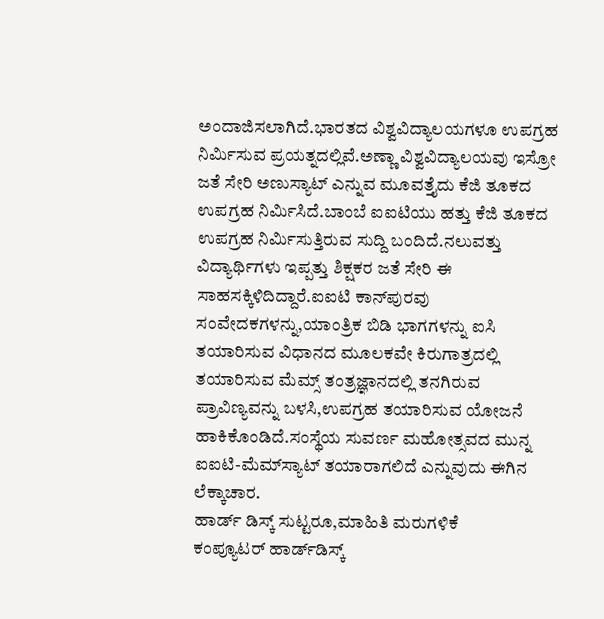ಅಂದಾಜಿಸಲಾಗಿದೆ.ಭಾರತದ ವಿಶ್ವವಿದ್ಯಾಲಯಗಳೂ ಉಪಗ್ರಹ ನಿರ್ಮಿಸುವ ಪ್ರಯತ್ನದಲ್ಲಿವೆ.ಅಣ್ಣಾ ವಿಶ್ವವಿದ್ಯಾಲಯವು ಇಸ್ರೋ ಜತೆ ಸೇರಿ ಅಣುಸ್ಯಾಟ್ ಎನ್ನುವ ಮೂವತ್ತೈದು ಕೆಜಿ ತೂಕದ ಉಪಗ್ರಹ ನಿರ್ಮಿಸಿದೆ.ಬಾಂಬೆ ಐಐಟಿಯು ಹತ್ತು ಕೆಜಿ ತೂಕದ ಉಪಗ್ರಹ ನಿರ್ಮಿಸುತ್ತಿರುವ ಸುದ್ದಿ ಬಂದಿದೆ.ನಲುವತ್ತು ವಿದ್ಯಾರ್ಥಿಗಳು ಇಪ್ಪತ್ತು ಶಿಕ್ಷಕರ ಜತೆ ಸೇರಿ ಈ ಸಾಹಸಕ್ಕಿಳಿದಿದ್ದಾರೆ.ಐಐಟಿ ಕಾನ್‍ಪುರವು ಸಂವೇದಕಗಳನ್ನು,ಯಾಂತ್ರಿಕ ಬಿಡಿ ಭಾಗಗಳನ್ನು ಐಸಿ ತಯಾರಿಸುವ ವಿಧಾನದ ಮೂಲಕವೇ ಕಿರುಗಾತ್ರದಲ್ಲಿ ತಯಾರಿಸುವ ಮೆಮ್ಸ್ ತಂತ್ರಜ್ಞಾನದಲ್ಲಿ ತನಗಿರುವ ಪ್ರಾವಿಣ್ಯವನ್ನು ಬಳಸಿ,ಉಪಗ್ರಹ ತಯಾರಿಸುವ ಯೋಜನೆ ಹಾಕಿಕೊಂಡಿದೆ.ಸಂಸ್ಥೆಯ ಸುವರ್ಣ ಮಹೋತ್ಸವದ ಮುನ್ನ ಐಐಟಿ-ಮೆಮ್‍ಸ್ಯಾಟ್ ತಯಾರಾಗಲಿದೆ ಎನ್ನುವುದು ಈಗಿನ ಲೆಕ್ಕಾಚಾರ.
ಹಾರ್ಡ್ ಡಿಸ್ಕ್ ಸುಟ್ಟರೂ,ಮಾಹಿತಿ ಮರುಗಳಿಕೆ
ಕಂಪ್ಯೂಟರ್ ಹಾರ್ಡ್‌ಡಿಸ್ಕ್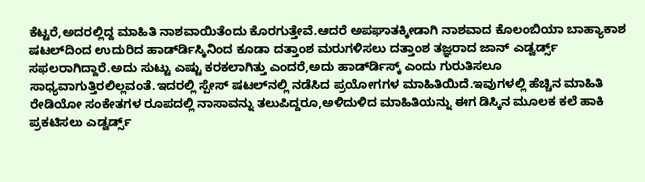ಕೆಟ್ಟರೆ,ಅದರಲ್ಲಿದ್ದ ಮಾಹಿತಿ ನಾಶವಾಯಿತೆಂದು ಕೊರಗುತ್ತೇವೆ.ಆದರೆ ಅಪಘಾತಕ್ಕೀಡಾಗಿ ನಾಶವಾದ ಕೊಲಂಬಿಯಾ ಬಾಹ್ಯಾಕಾಶ ಷಟಲ್‍ದಿಂದ ಉದುರಿದ ಹಾರ್ಡ್‍ಡಿಸ್ಕಿನಿಂದ ಕೂಡಾ ದತ್ತಾಂಶ ಮರುಗಳಿಸಲು ದತ್ತಾಂಶ ತಜ್ಞರಾದ ಜಾನ್ ಎಡ್ವರ್ಡ್ಸ್ ಸಫಲರಾಗಿದ್ದಾರೆ.ಅದು ಸುಟ್ಟು ಎಷ್ಟು ಕರಕಲಾಗಿತ್ತು ಎಂದರೆ,ಅದು ಹಾರ್ಡ್‍ಡಿಸ್ಕ್ ಎಂದು ಗುರುತಿಸಲೂ ಸಾಧ್ಯವಾಗುತ್ತಿರಲಿಲ್ಲವಂತೆ.ಇದರಲ್ಲಿ ಸ್ಪೇಸ್ ಷಟಲ್‍ನಲ್ಲಿ ನಡೆಸಿದ ಪ್ರಯೋಗಗಳ ಮಾಹಿತಿಯಿದೆ.ಇವುಗಳಲ್ಲಿ ಹೆಚ್ಚಿನ ಮಾಹಿತಿ ರೇಡಿಯೋ ಸಂಕೇತಗಳ ರೂಪದಲ್ಲಿ ನಾಸಾವನ್ನು ತಲುಪಿದ್ದರೂ,ಅಳಿದುಳಿದ ಮಾಹಿತಿಯನ್ನು ಈಗ ಡಿಸ್ಕಿನ ಮೂಲಕ ಕಲೆ ಹಾಕಿ ಪ್ರಕಟಿಸಲು ಎಡ್ವರ್ಡ್ಸ್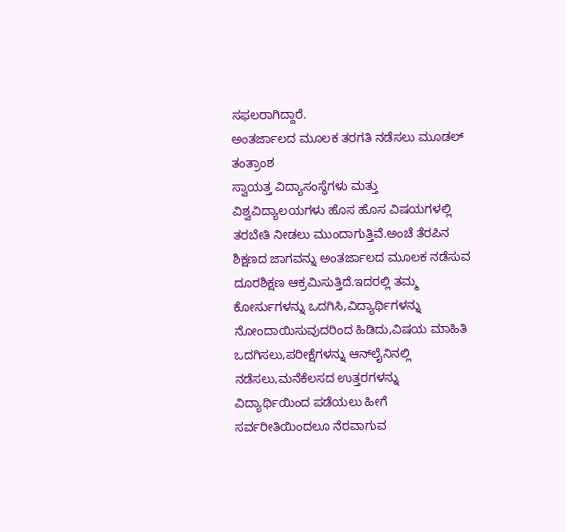ಸಫಲರಾಗಿದ್ದಾರೆ.
ಅಂತರ್ಜಾಲದ ಮೂಲಕ ತರಗತಿ ನಡೆಸಲು ಮೂಡಲ್ ತಂತ್ರಾಂಶ
ಸ್ವಾಯತ್ತ ವಿದ್ಯಾಸಂಸ್ಥೆಗಳು ಮತ್ತು ವಿಶ್ವವಿದ್ಯಾಲಯಗಳು ಹೊಸ ಹೊಸ ವಿಷಯಗಳಲ್ಲಿ ತರಬೇತಿ ನೀಡಲು ಮುಂದಾಗುತ್ತಿವೆ.ಅಂಚೆ ತೆರಪಿನ ಶಿಕ್ಷಣದ ಜಾಗವನ್ನು ಅಂತರ್ಜಾಲದ ಮೂಲಕ ನಡೆಸುವ ದೂರಶಿಕ್ಷಣ ಆಕ್ರಮಿಸುತ್ತಿದೆ.ಇದರಲ್ಲಿ ತಮ್ಮ ಕೋರ್ಸುಗಳನ್ನು ಒದಗಿಸಿ,ವಿದ್ಯಾರ್ಥಿಗಳನ್ನು ನೋಂದಾಯಿಸುವುದರಿಂದ ಹಿಡಿದು,ವಿಷಯ ಮಾಹಿತಿ ಒದಗಿಸಲು,ಪರೀಕ್ಷೆಗಳನ್ನು ಆನ್‍ಲೈನಿನಲ್ಲಿ ನಡೆಸಲು,ಮನೆಕೆಲಸದ ಉತ್ತರಗಳನ್ನು ವಿದ್ಯಾರ್ಥಿಯಿಂದ ಪಡೆಯಲು ಹೀಗೆ ಸರ್ವರೀತಿಯಿಂದಲೂ ನೆರವಾಗುವ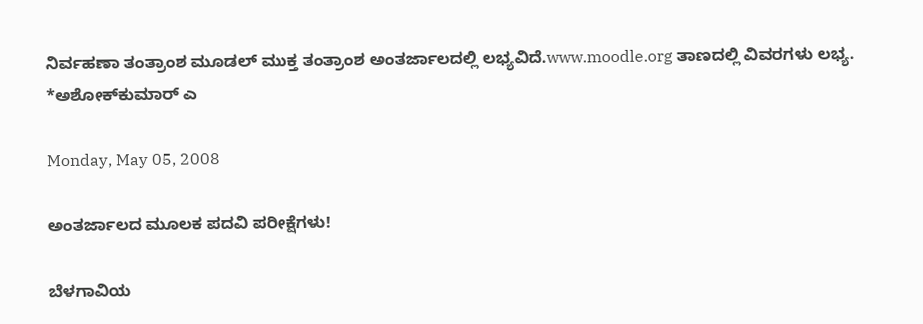ನಿರ್ವಹಣಾ ತಂತ್ರಾಂಶ ಮೂಡಲ್ ಮುಕ್ತ ತಂತ್ರಾಂಶ ಅಂತರ್ಜಾಲದಲ್ಲಿ ಲಭ್ಯವಿದೆ.www.moodle.org ತಾಣದಲ್ಲಿ ವಿವರಗಳು ಲಭ್ಯ.
*ಅಶೋಕ್‍ಕುಮಾರ್ ಎ

Monday, May 05, 2008

ಅಂತರ್ಜಾಲದ ಮೂಲಕ ಪದವಿ ಪರೀಕ್ಷೆಗಳು!

ಬೆಳಗಾವಿಯ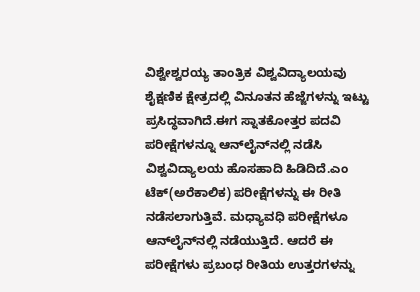ವಿಶ್ವೇಶ್ವರಯ್ಯ ತಾಂತ್ರಿಕ ವಿಶ್ವವಿದ್ಯಾಲಯವು ಶೈಕ್ಷಣಿಕ ಕ್ಷೇತ್ರದಲ್ಲಿ ವಿನೂತನ ಹೆಜ್ಜೆಗಳನ್ನು ಇಟ್ಟು ಪ್ರಸಿದ್ಧವಾಗಿದೆ.ಈಗ ಸ್ನಾತಕೋತ್ತರ ಪದವಿ ಪರೀಕ್ಷೆಗಳನ್ನೂ ಆನ್‍ಲೈನ್‍ನಲ್ಲಿ ನಡೆಸಿ ವಿಶ್ವವಿದ್ಯಾಲಯ ಹೊಸಹಾದಿ ಹಿಡಿದಿದೆ.ಎಂ ಟೆಕ್(ಅರೆಕಾಲಿಕ) ಪರೀಕ್ಷೆಗಳನ್ನು ಈ ರೀತಿ ನಡೆಸಲಾಗುತ್ತಿವೆ. ಮಧ್ಯಾವಧಿ ಪರೀಕ್ಷೆಗಳೂ ಆನ್‍ಲೈನ್‍ನಲ್ಲಿ ನಡೆಯುತ್ತಿದೆ. ಆದರೆ ಈ ಪರೀಕ್ಷೆಗಳು ಪ್ರಬಂಧ ರೀತಿಯ ಉತ್ತರಗಳನ್ನು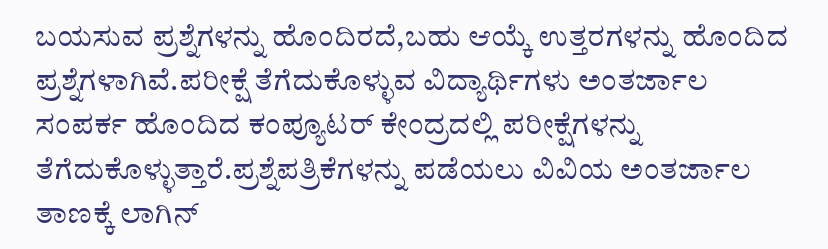ಬಯಸುವ ಪ್ರಶ್ನೆಗಳನ್ನು ಹೊಂದಿರದೆ,ಬಹು ಆಯ್ಕೆ ಉತ್ತರಗಳನ್ನು ಹೊಂದಿದ ಪ್ರಶ್ನೆಗಳಾಗಿವೆ.ಪರೀಕ್ಷೆ ತೆಗೆದುಕೊಳ್ಳುವ ವಿದ್ಯಾರ್ಥಿಗಳು ಅಂತರ್ಜಾಲ ಸಂಪರ್ಕ ಹೊಂದಿದ ಕಂಪ್ಯೂಟರ್ ಕೇಂದ್ರದಲ್ಲಿ ಪರೀಕ್ಷೆಗಳನ್ನು ತೆಗೆದುಕೊಳ್ಳುತ್ತಾರೆ.ಪ್ರಶ್ನೆಪತ್ರಿಕೆಗಳನ್ನು ಪಡೆಯಲು ವಿವಿಯ ಅಂತರ್ಜಾಲ ತಾಣಕ್ಕೆ ಲಾಗಿನ್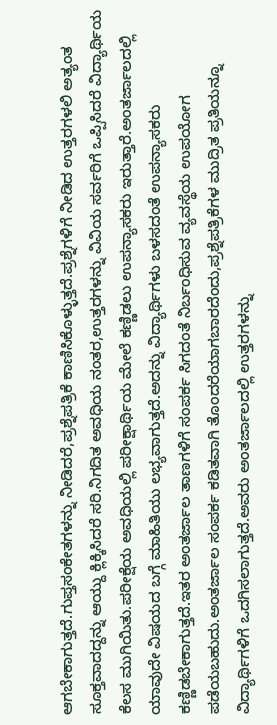ಆಗಬೇಕಾಗುತ್ತದೆ.ಗುಪ್ತಸಂಕೇತಗಳನ್ನು ನೀಡಿದರೆ,ಪ್ರಶ್ನೆಪತ್ರಿಕೆ ಕಾಣಿಸಿಕೊಳ್ಳುತ್ತದೆ.ಪ್ರಶ್ನೆಗಳಿಗೆ ನೀಡಿದ ಉತ್ತರಗಳಲಿ ಅತ್ಯಂತ ಸೂಕ್ತವಾದದ್ದನ್ನು ಆಯ್ದು ಕ್ಲಿಕ್ಕಿಸಿದರೆ ಸರಿ.ನಿಗದಿತ ಅವಧಿಯ ನಂತರ,ಉತ್ತರಗಳನ್ನು ವಿವಿಯ ಸರ್ವರಿಗೆ ಒಪ್ಪಿಸಿದರೆ ವಿದ್ಯಾರ್ಥಿಯ ಕೆಲಸ ಮುಗಿಯಿತು.ಪರೀಕ್ಷೆಯ ಅವಧಿಯಲ್ಲಿ ಪರೀಕ್ಷಾರ್ಥಿಯ ಮೇಲೆ ಕಣ್ಣಿಡಲು ಉಪನ್ಯಾಸಕರು ಇರುತ್ತಾರೆ.ಅಂತರ್ಜಾಲದಲ್ಲಿ ಯಾವುದೇ ವಿಷಯದ ಬಗ್ಗೆ ಮಾಹಿತಿಯು ಲಭ್ಯವಾಗುತ್ತದೆ.ಅದನ್ನು ವಿದ್ಯಾರ್ಥಿಗಳು ಬಳಸದಂತೆ ಉಪನ್ಯಾಸಕರು ಕಣ್ಣಿಡಬೇಕಾಗುತ್ತದೆ.ಇತರ ಅಂತರ್ಜಾಲ ತಾಣಗಳಿಗೆ ಸಂಪರ್ಕ ಸಿಗದಂತೆ ನಿರ್ಬಂಧಿಸುವ ವ್ಯವಸ್ಥೆಯ ಉಪಯೋಗ ಪಡೆಯಬಹುದು.ಅಂತರ್ಜಾಲ ಸಂಪರ್ಕ ಕಡಿತವಾಗಿ ತೊಂದರೆಯಾಗಬಾರದೆಂದು,ಪ್ರಶ್ನೆಪತ್ರಿಕೆಗಳ ಮುದ್ರಿತ ಪ್ರತಿಯನ್ನೂ ವಿದ್ಯಾರ್ಥಿಗಳಿಗೆ ಒದಗಿಸಲಾಗುತ್ತದೆ.ಅವರು ಅಂತರ್ಜಾಲದಲ್ಲಿ ಉತ್ತರಗಳನ್ನು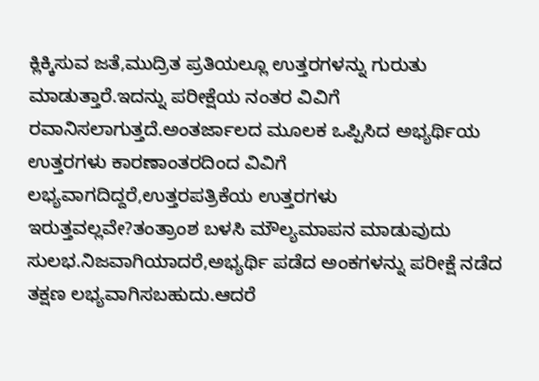ಕ್ಲಿಕ್ಕಿಸುವ ಜತೆ,ಮುದ್ರಿತ ಪ್ರತಿಯಲ್ಲೂ ಉತ್ತರಗಳನ್ನು ಗುರುತು ಮಾಡುತ್ತಾರೆ.ಇದನ್ನು ಪರೀಕ್ಷೆಯ ನಂತರ ವಿವಿಗೆ ರವಾನಿಸಲಾಗುತ್ತದೆ.ಅಂತರ್ಜಾಲದ ಮೂಲಕ ಒಪ್ಪಿಸಿದ ಅಭ್ಯರ್ಥಿಯ ಉತ್ತರಗಳು ಕಾರಣಾಂತರದಿಂದ ವಿವಿಗೆ ಲಭ್ಯವಾಗದಿದ್ದರೆ,ಉತ್ತರಪತ್ರಿಕೆಯ ಉತ್ತರಗಳು ಇರುತ್ತವಲ್ಲವೇ?ತಂತ್ರಾಂಶ ಬಳಸಿ ಮೌಲ್ಯಮಾಪನ ಮಾಡುವುದು ಸುಲಭ.ನಿಜವಾಗಿಯಾದರೆ,ಅಭ್ಯರ್ಥಿ ಪಡೆದ ಅಂಕಗಳನ್ನು ಪರೀಕ್ಷೆ ನಡೆದ ತಕ್ಷಣ ಲಭ್ಯವಾಗಿಸಬಹುದು.ಆದರೆ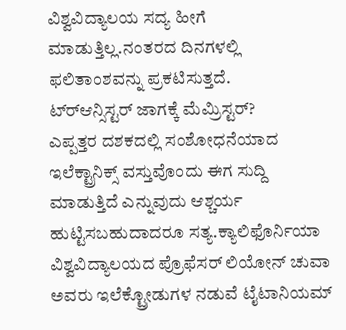ವಿಶ್ವವಿದ್ಯಾಲಯ ಸದ್ಯ ಹೀಗೆ ಮಾಡುತ್ತಿಲ್ಲ.ನಂತರದ ದಿನಗಳಲ್ಲಿ ಫಲಿತಾಂಶವನ್ನು ಪ್ರಕಟಿಸುತ್ತದೆ.
ಟ್ರ್‍ಆನ್ಸಿಸ್ಟರ್ ಜಾಗಕ್ಕೆ ಮೆಮ್ರಿಸ್ಟರ್?
ಎಪ್ಪತ್ತರ ದಶಕದಲ್ಲಿ ಸಂಶೋಧನೆಯಾದ ಇಲೆಕ್ಟ್ರಾನಿಕ್ಸ್ ವಸ್ತುವೊಂದು ಈಗ ಸುದ್ದಿ ಮಾಡುತ್ತಿದೆ ಎನ್ನುವುದು ಆಶ್ಚರ್ಯ ಹುಟ್ಟಿಸಬಹುದಾದರೂ ಸತ್ಯ.ಕ್ಯಾಲಿಫೊರ್ನಿಯಾ ವಿಶ್ವವಿದ್ಯಾಲಯದ ಪ್ರೊಫೆಸರ್ ಲಿಯೋನ್ ಚುವಾ ಅವರು ಇಲೆಕ್ಟ್ರೋಡುಗಳ ನಡುವೆ ಟೈಟಾನಿಯಮ್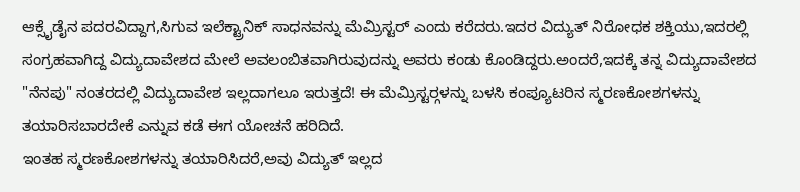ಆಕ್ಸೈಡೈನ ಪದರವಿದ್ದಾಗ,ಸಿಗುವ ಇಲೆಕ್ಟ್ರಾನಿಕ್ ಸಾಧನವನ್ನು ಮೆಮ್ರಿಸ್ಟರ್ ಎಂದು ಕರೆದರು.ಇದರ ವಿದ್ಯುತ್ ನಿರೋಧಕ ಶಕ್ತಿಯು,ಇದರಲ್ಲಿ ಸಂಗ್ರಹವಾಗಿದ್ದ ವಿದ್ಯುದಾವೇಶದ ಮೇಲೆ ಅವಲಂಬಿತವಾಗಿರುವುದನ್ನು ಅವರು ಕಂಡು ಕೊಂಡಿದ್ದರು.ಅಂದರೆ,ಇದಕ್ಕೆ ತನ್ನ ವಿದ್ಯುದಾವೇಶದ "ನೆನಪು" ನಂತರದಲ್ಲಿ ವಿದ್ಯುದಾವೇಶ ಇಲ್ಲದಾಗಲೂ ಇರುತ್ತದೆ! ಈ ಮೆಮ್ರಿಸ್ಟರ್‍ಗಳನ್ನು ಬಳಸಿ ಕಂಪ್ಯೂಟರಿನ ಸ್ಮರಣಕೋಶಗಳನ್ನು ತಯಾರಿಸಬಾರದೇಕೆ ಎನ್ನುವ ಕಡೆ ಈಗ ಯೋಚನೆ ಹರಿದಿದೆ.
ಇಂತಹ ಸ್ಮರಣಕೋಶಗಳನ್ನು ತಯಾರಿಸಿದರೆ,ಅವು ವಿದ್ಯುತ್ ಇಲ್ಲದ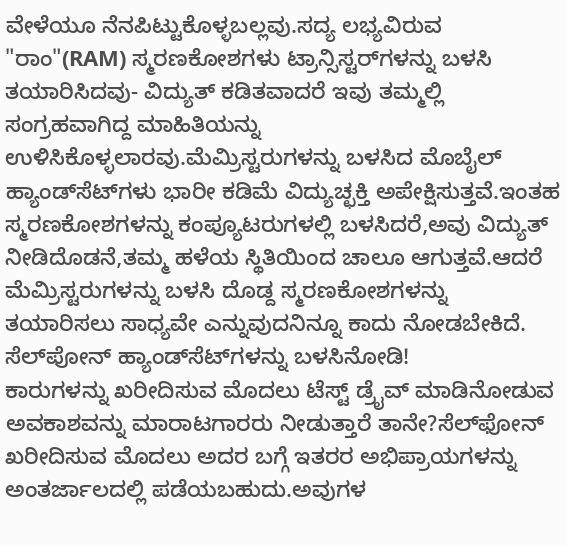ವೇಳೆಯೂ ನೆನಪಿಟ್ಟುಕೊಳ್ಳಬಲ್ಲವು.ಸದ್ಯ ಲಭ್ಯವಿರುವ "ರಾಂ"(RAM) ಸ್ಮರಣಕೋಶಗಳು ಟ್ರಾನ್ಸಿಸ್ಟರ್‌ಗಳನ್ನು ಬಳಸಿ ತಯಾರಿಸಿದವು- ವಿದ್ಯುತ್ ಕಡಿತವಾದರೆ ಇವು ತಮ್ಮಲ್ಲಿ ಸಂಗ್ರಹವಾಗಿದ್ದ ಮಾಹಿತಿಯನ್ನು ಉಳಿಸಿಕೊಳ್ಳಲಾರವು.ಮೆಮ್ರಿಸ್ಟರುಗಳನ್ನು ಬಳಸಿದ ಮೊಬೈಲ್ ಹ್ಯಾಂಡ್‍ಸೆಟ್‌ಗಳು ಭಾರೀ ಕಡಿಮೆ ವಿದ್ಯುಚ್ಛಕ್ತಿ ಅಪೇಕ್ಷಿಸುತ್ತವೆ.ಇಂತಹ ಸ್ಮರಣಕೋಶಗಳನ್ನು ಕಂಪ್ಯೂಟರುಗಳಲ್ಲಿ ಬಳಸಿದರೆ,ಅವು ವಿದ್ಯುತ್ ನೀಡಿದೊಡನೆ,ತಮ್ಮ ಹಳೆಯ ಸ್ಥಿತಿಯಿಂದ ಚಾಲೂ ಆಗುತ್ತವೆ.ಆದರೆ ಮೆಮ್ರಿಸ್ಟರುಗಳನ್ನು ಬಳಸಿ ದೊಡ್ದ ಸ್ಮರಣಕೋಶಗಳನ್ನು ತಯಾರಿಸಲು ಸಾಧ್ಯವೇ ಎನ್ನುವುದನಿನ್ನೂ ಕಾದು ನೋಡಬೇಕಿದೆ.
ಸೆಲ್‍ಪೋನ್ ಹ್ಯಾಂಡ್‍ಸೆಟ್‌ಗಳನ್ನು ಬಳಸಿನೋಡಿ!
ಕಾರುಗಳನ್ನು ಖರೀದಿಸುವ ಮೊದಲು ಟೆಸ್ಟ್ ಡ್ರೈವ್ ಮಾಡಿನೋಡುವ ಅವಕಾಶವನ್ನು ಮಾರಾಟಗಾರರು ನೀಡುತ್ತಾರೆ ತಾನೇ?ಸೆಲ್‍ಫೋನ್ ಖರೀದಿಸುವ ಮೊದಲು ಅದರ ಬಗ್ಗೆ ಇತರರ ಅಭಿಪ್ರಾಯಗಳನ್ನು ಅಂತರ್ಜಾಲದಲ್ಲಿ ಪಡೆಯಬಹುದು.ಅವುಗಳ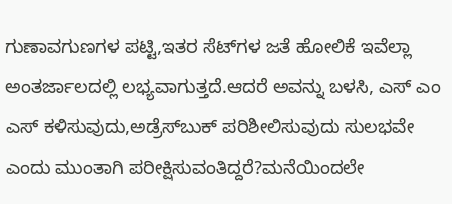ಗುಣಾವಗುಣಗಳ ಪಟ್ಟಿ,ಇತರ ಸೆಟ್‍ಗಳ ಜತೆ ಹೋಲಿಕೆ ಇವೆಲ್ಲಾ ಅಂತರ್ಜಾಲದಲ್ಲಿ ಲಭ್ಯವಾಗುತ್ತದೆ.ಆದರೆ ಅವನ್ನು ಬಳಸಿ, ಎಸ್ ಎಂ ಎಸ್ ಕಳಿಸುವುದು,ಅಡ್ರೆಸ್‌ಬುಕ್ ಪರಿಶೀಲಿಸುವುದು ಸುಲಭವೇ ಎಂದು ಮುಂತಾಗಿ ಪರೀಕ್ಷಿಸುವಂತಿದ್ದರೆ?ಮನೆಯಿಂದಲೇ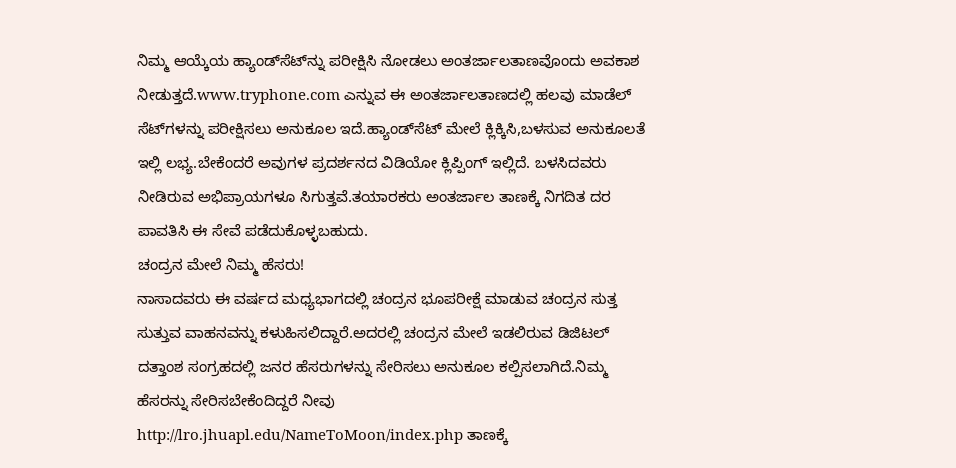ನಿಮ್ಮ ಆಯ್ಕೆಯ ಹ್ಯಾಂಡ್‍ಸೆಟ್‍ನ್ನು ಪರೀಕ್ಷಿಸಿ ನೋಡಲು ಅಂತರ್ಜಾಲತಾಣವೊಂದು ಅವಕಾಶ ನೀಡುತ್ತದೆ.www.tryphone.com ಎನ್ನುವ ಈ ಅಂತರ್ಜಾಲತಾಣದಲ್ಲಿ ಹಲವು ಮಾಡೆಲ್ ಸೆಟ್‍ಗಳನ್ನು ಪರೀಕ್ಷಿಸಲು ಅನುಕೂಲ ಇದೆ.ಹ್ಯಾಂಡ್‍ಸೆಟ್ ಮೇಲೆ ಕ್ಲಿಕ್ಕಿಸಿ,ಬಳಸುವ ಅನುಕೂಲತೆ ಇಲ್ಲಿ ಲಭ್ಯ.ಬೇಕೆಂದರೆ ಅವುಗಳ ಪ್ರದರ್ಶನದ ವಿಡಿಯೋ ಕ್ಲಿಪ್ಪಿಂಗ್ ಇಲ್ಲಿದೆ. ಬಳಸಿದವರು ನೀಡಿರುವ ಅಭಿಪ್ರಾಯಗಳೂ ಸಿಗುತ್ತವೆ.ತಯಾರಕರು ಅಂತರ್ಜಾಲ ತಾಣಕ್ಕೆ ನಿಗದಿತ ದರ ಪಾವತಿಸಿ ಈ ಸೇವೆ ಪಡೆದುಕೊಳ್ಳಬಹುದು.
ಚಂದ್ರನ ಮೇಲೆ ನಿಮ್ಮ ಹೆಸರು!
ನಾಸಾದವರು ಈ ವರ್ಷದ ಮಧ್ಯಭಾಗದಲ್ಲಿ ಚಂದ್ರನ ಭೂಪರೀಕ್ಷೆ ಮಾಡುವ ಚಂದ್ರನ ಸುತ್ತ ಸುತ್ತುವ ವಾಹನವನ್ನು ಕಳುಹಿಸಲಿದ್ದಾರೆ.ಅದರಲ್ಲಿ ಚಂದ್ರನ ಮೇಲೆ ಇಡಲಿರುವ ಡಿಜಿಟಲ್ ದತ್ತಾಂಶ ಸಂಗ್ರಹದಲ್ಲಿ ಜನರ ಹೆಸರುಗಳನ್ನು ಸೇರಿಸಲು ಅನುಕೂಲ ಕಲ್ಪಿಸಲಾಗಿದೆ.ನಿಮ್ಮ ಹೆಸರನ್ನು ಸೇರಿಸಬೇಕೆಂದಿದ್ದರೆ ನೀವು http://lro.jhuapl.edu/NameToMoon/index.php ತಾಣಕ್ಕೆ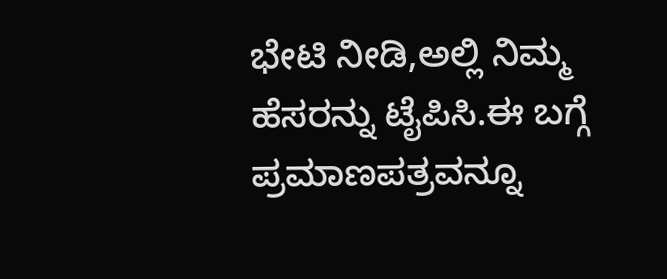ಭೇಟಿ ನೀಡಿ,ಅಲ್ಲಿ ನಿಮ್ಮ ಹೆಸರನ್ನು ಟೈಪಿಸಿ.ಈ ಬಗ್ಗೆ ಪ್ರಮಾಣಪತ್ರವನ್ನೂ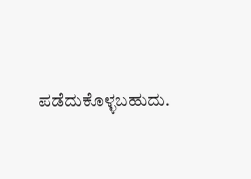ಪಡೆದುಕೊಳ್ಳಬಹುದು.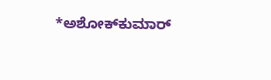*ಅಶೋಕ್‍ಕುಮಾರ್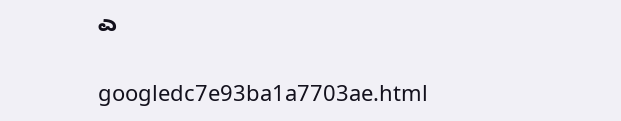ಎ

googledc7e93ba1a7703ae.html